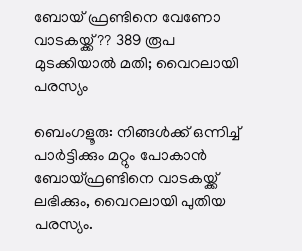ബോയ് ഫ്രണ്ടിനെ വേണോ വാടകയ്ക്ക്?? 389 രൂപ മുടക്കിയാൽ മതി; വൈറലായി പരസ്യം

ബെംഗളൂരു: നിങ്ങള്‍ക്ക് ഒന്നിച്ച്‌ പാർട്ടിക്കും മറ്റും പോകാൻ ബോയ്ഫ്രണ്ടിനെ വാടകയ്ക്ക് ലഭിക്കും, വൈറലായി പുതിയ പരസ്യം.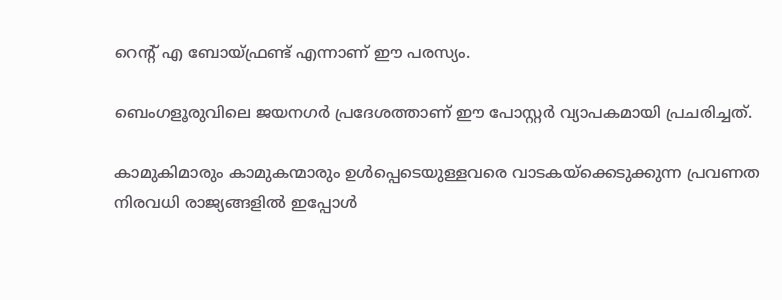റെന്റ് എ ബോയ്ഫ്രണ്ട് എന്നാണ് ഈ പരസ്യം.

ബെംഗളൂരുവിലെ ജയനഗർ പ്രദേശത്താണ് ഈ പോസ്റ്റർ വ്യാപകമായി പ്രചരിച്ചത്.

കാമുകിമാരും കാമുകന്മാരും ഉള്‍പ്പെടെയുള്ളവരെ വാടകയ്ക്കെടുക്കുന്ന പ്രവണത നിരവധി രാജ്യങ്ങളില്‍ ഇപ്പോള്‍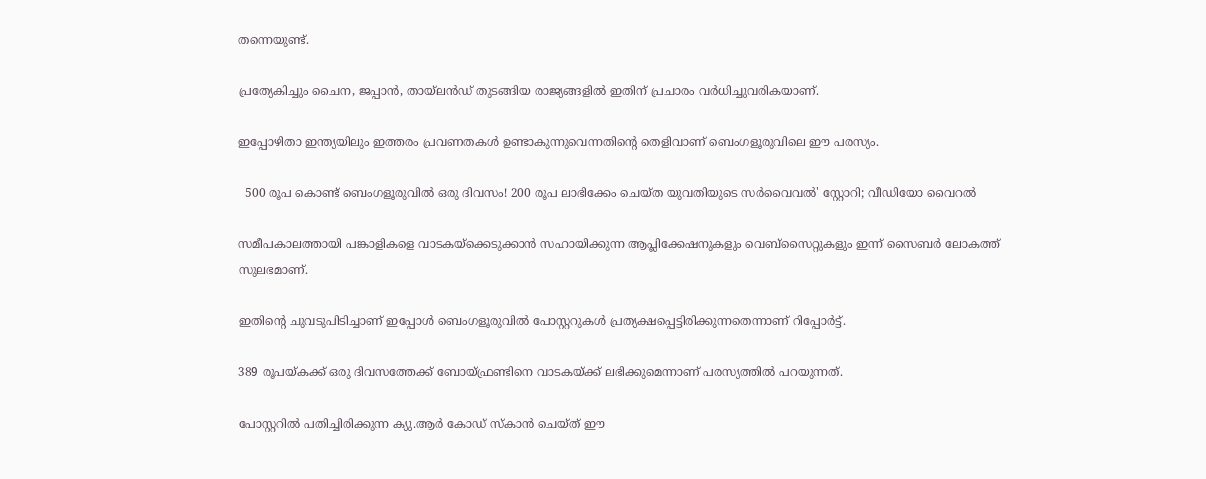തന്നെയുണ്ട്.

പ്രത്യേകിച്ചും ചൈന, ജപ്പാൻ, തായ്ലൻഡ് തുടങ്ങിയ രാജ്യങ്ങളില്‍ ഇതിന് പ്രചാരം വർധിച്ചുവരികയാണ്.

ഇപ്പോഴിതാ ഇന്ത്യയിലും ഇത്തരം പ്രവണതകള്‍ ഉണ്ടാകുന്നുവെന്നതിന്റെ തെളിവാണ് ബെംഗളൂരുവിലെ ഈ പരസ്യം.

  500 രൂപ കൊണ്ട് ബെംഗളൂരുവിൽ ഒരു ദിവസം! 200 രൂപ ലാഭിക്കേം ചെയ്ത യുവതിയുടെ സർവൈവൽ' സ്റ്റോറി; വീഡിയോ വൈറൽ

സമീപകാലത്തായി പങ്കാളികളെ വാടകയ്ക്കെടുക്കാൻ സഹായിക്കുന്ന ആപ്ലിക്കേഷനുകളും വെബ്സൈറ്റുകളും ഇന്ന് സൈബർ ലോകത്ത് സുലഭമാണ്.

ഇതിന്റെ ചുവടുപിടിച്ചാണ് ഇപ്പോള്‍ ബെംഗളൂരുവില്‍ പോസ്റ്ററുകള്‍ പ്രത്യക്ഷപ്പെട്ടിരിക്കുന്നതെന്നാണ് റിപ്പോർട്ട്.

389 രൂപയ്കക്ക് ഒരു ദിവസത്തേക്ക് ബോയ്ഫ്രണ്ടിനെ വാടകയ്ക്ക് ലഭിക്കുമെന്നാണ് പരസ്യത്തില്‍ പറയുന്നത്.

പോസ്റ്ററില്‍ പതിച്ചിരിക്കുന്ന ക്യു.ആർ കോഡ് സ്കാൻ ചെയ്ത് ഈ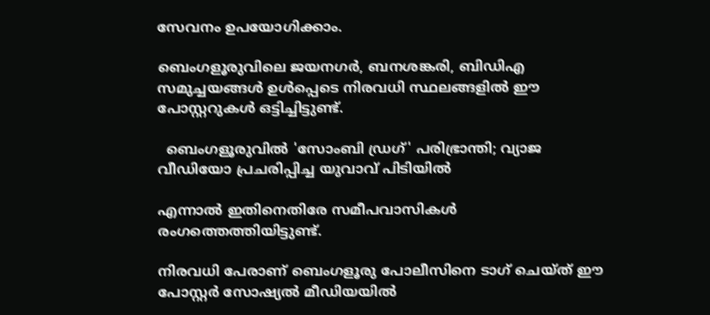സേവനം ഉപയോഗിക്കാം.

ബെംഗളൂരുവിലെ ജയനഗർ, ബനശങ്കരി, ബിഡിഎ സമുച്ചയങ്ങള്‍ ഉള്‍പ്പെടെ നിരവധി സ്ഥലങ്ങളില്‍ ഈ പോസ്റ്ററുകള്‍ ഒട്ടിച്ചിട്ടുണ്ട്.

  ബെംഗളൂരുവിൽ 'സോംബി ഡ്രഗ്' പരിഭ്രാന്തി; വ്യാജ വീഡിയോ പ്രചരിപ്പിച്ച യുവാവ് പിടിയിൽ

എന്നാല്‍ ഇതിനെതിരേ സമീപവാസികള്‍ രംഗത്തെത്തിയിട്ടുണ്ട്.

നിരവധി പേരാണ് ബെംഗളൂരു പോലീസിനെ ടാഗ് ചെയ്ത് ഈ പോസ്റ്റർ സോഷ്യല്‍ മീഡിയയില്‍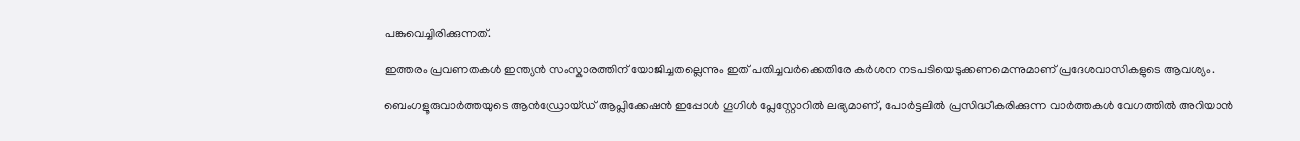പങ്കുവെച്ചിരിക്കുന്നത്.

ഇത്തരം പ്രവണതകള്‍ ഇന്ത്യൻ സംസ്കാരത്തിന് യോജിച്ചതല്ലെന്നും ഇത് പതിച്ചവർക്കെതിരേ കർശന നടപടിയെടുക്കണമെന്നുമാണ് പ്രദേശവാസികളുടെ ആവശ്യം.

ബെംഗളൂരുവാർത്തയുടെ ആൻഡ്രോയ്ഡ് ആപ്ലിക്കേഷൻ ഇപ്പോൾ ഗൂഗിൾ പ്ലേസ്റ്റോറിൽ ലഭ്യമാണ്, പോർട്ടലിൽ പ്രസിദ്ധീകരിക്കുന്ന വാർത്തകൾ വേഗത്തിൽ അറിയാൻ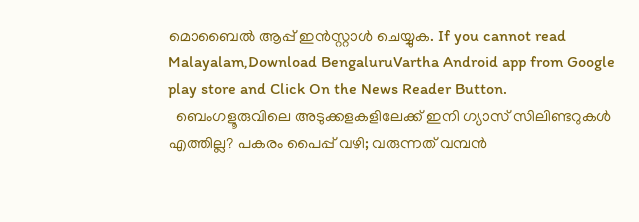മൊബൈൽ ആപ്പ് ഇൻസ്റ്റാൾ ചെയ്യുക. If you cannot read Malayalam,Download BengaluruVartha Android app from Google play store and Click On the News Reader Button.
  ബെംഗളൂരുവിലെ അടുക്കളകളിലേക്ക് ഇനി ഗ്യാസ് സിലിണ്ടറുകൾ എത്തില്ല? പകരം പൈപ്പ് വഴി; വരുന്നത് വമ്പൻ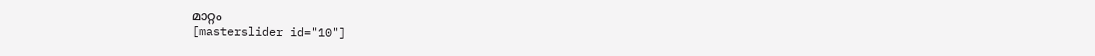മാറ്റം
[masterslider id="10"]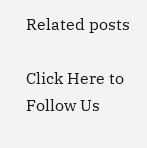Related posts

Click Here to Follow Us